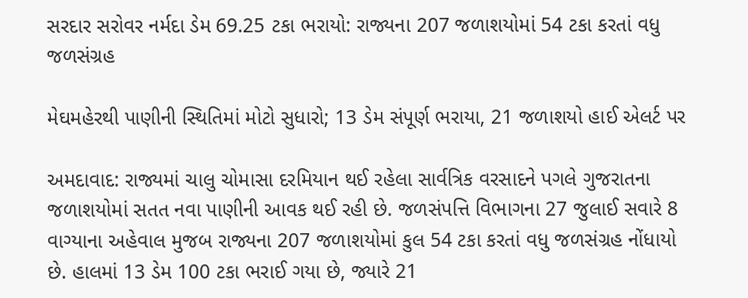સરદાર સરોવર નર્મદા ડેમ 69.25 ટકા ભરાયો: રાજ્યના 207 જળાશયોમાં 54 ટકા કરતાં વધુ જળસંગ્રહ

મેઘમહેરથી પાણીની સ્થિતિમાં મોટો સુધારો; 13 ડેમ સંપૂર્ણ ભરાયા, 21 જળાશયો હાઈ એલર્ટ પર

અમદાવાદ: રાજ્યમાં ચાલુ ચોમાસા દરમિયાન થઈ રહેલા સાર્વત્રિક વરસાદને પગલે ગુજરાતના જળાશયોમાં સતત નવા પાણીની આવક થઈ રહી છે. જળસંપત્તિ વિભાગના 27 જુલાઈ સવારે 8 વાગ્યાના અહેવાલ મુજબ રાજ્યના 207 જળાશયોમાં કુલ 54 ટકા કરતાં વધુ જળસંગ્રહ નોંધાયો છે. હાલમાં 13 ડેમ 100 ટકા ભરાઈ ગયા છે, જ્યારે 21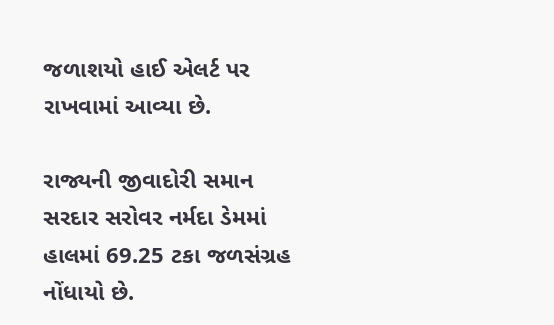જળાશયો હાઈ એલર્ટ પર રાખવામાં આવ્યા છે.

રાજ્યની જીવાદોરી સમાન સરદાર સરોવર નર્મદા ડેમમાં હાલમાં 69.25 ટકા જળસંગ્રહ નોંધાયો છે.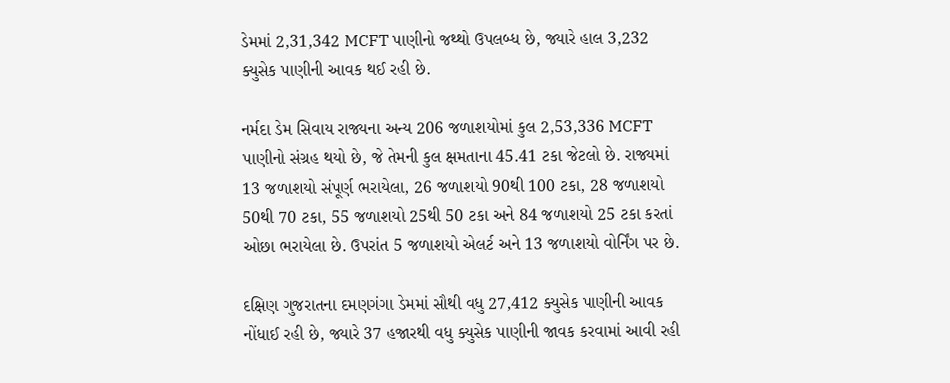ડેમમાં 2,31,342 MCFT પાણીનો જથ્થો ઉપલબ્ધ છે, જ્યારે હાલ 3,232 ક્યુસેક પાણીની આવક થઈ રહી છે.

નર્મદા ડેમ સિવાય રાજ્યના અન્ય 206 જળાશયોમાં કુલ 2,53,336 MCFT પાણીનો સંગ્રહ થયો છે, જે તેમની કુલ ક્ષમતાના 45.41 ટકા જેટલો છે. રાજ્યમાં 13 જળાશયો સંપૂર્ણ ભરાયેલા, 26 જળાશયો 90થી 100 ટકા, 28 જળાશયો 50થી 70 ટકા, 55 જળાશયો 25થી 50 ટકા અને 84 જળાશયો 25 ટકા કરતાં ઓછા ભરાયેલા છે. ઉપરાંત 5 જળાશયો એલર્ટ અને 13 જળાશયો વોર્નિંગ પર છે.

દક્ષિણ ગુજરાતના દમણગંગા ડેમમાં સૌથી વધુ 27,412 ક્યુસેક પાણીની આવક નોંધાઈ રહી છે, જ્યારે 37 હજારથી વધુ ક્યુસેક પાણીની જાવક કરવામાં આવી રહી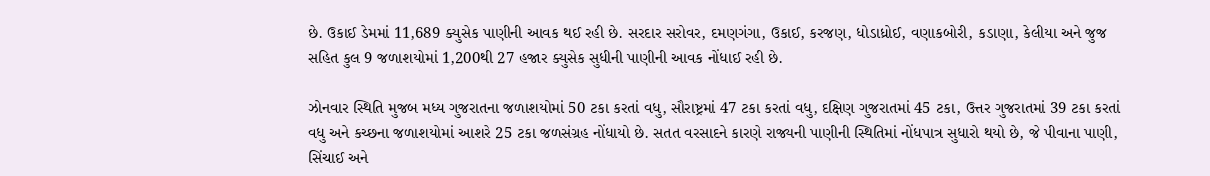છે. ઉકાઈ ડેમમાં 11,689 ક્યુસેક પાણીની આવક થઈ રહી છે. સરદાર સરોવર, દમણગંગા, ઉકાઈ, કરજણ, ધોડાધ્રોઈ, વણાકબોરી, કડાણા, કેલીયા અને જુજ સહિત કુલ 9 જળાશયોમાં 1,200થી 27 હજાર ક્યુસેક સુધીની પાણીની આવક નોંધાઈ રહી છે.

ઝોનવાર સ્થિતિ મુજબ મધ્ય ગુજરાતના જળાશયોમાં 50 ટકા કરતાં વધુ, સૌરાષ્ટ્રમાં 47 ટકા કરતાં વધુ, દક્ષિણ ગુજરાતમાં 45 ટકા, ઉત્તર ગુજરાતમાં 39 ટકા કરતાં વધુ અને કચ્છના જળાશયોમાં આશરે 25 ટકા જળસંગ્રહ નોંધાયો છે. સતત વરસાદને કારણે રાજ્યની પાણીની સ્થિતિમાં નોંધપાત્ર સુધારો થયો છે, જે પીવાના પાણી, સિંચાઈ અને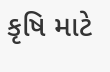કૃષિ માટે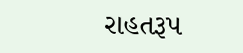રાહતરૂપ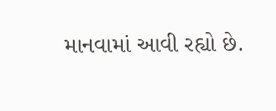માનવામાં આવી રહ્યો છે.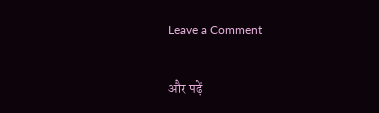Leave a Comment

और पढ़ें